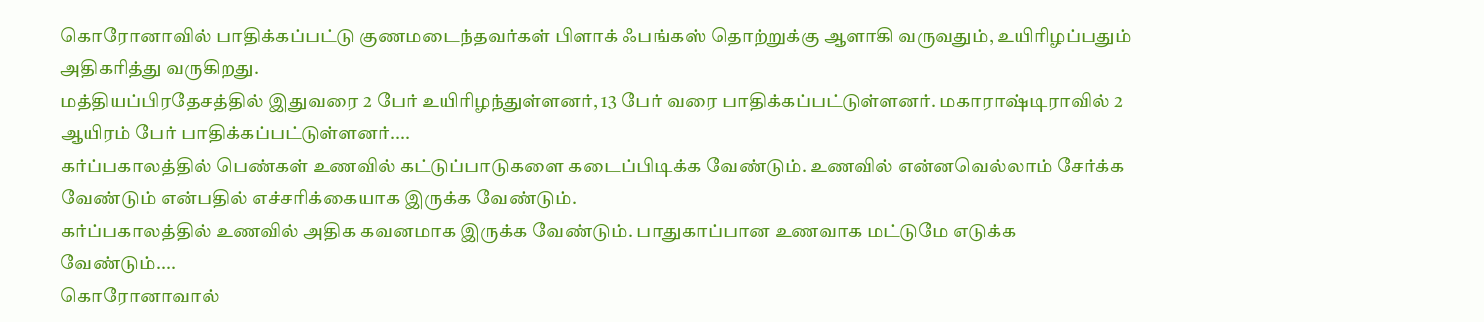கொரோனாவில் பாதிக்கப்பட்டு குணமடைந்தவர்கள் பிளாக் ஃபங்கஸ் தொற்றுக்கு ஆளாகி வருவதும், உயிரிழப்பதும் அதிகரித்து வருகிறது.
மத்தியப்பிரதேசத்தில் இதுவரை 2 பேர் உயிரிழந்துள்ளனர், 13 பேர் வரை பாதிக்கப்பட்டுள்ளனர். மகாராஷ்டிராவில் 2 ஆயிரம் பேர் பாதிக்கப்பட்டுள்ளனர்....
கர்ப்பகாலத்தில் பெண்கள் உணவில் கட்டுப்பாடுகளை கடைப்பிடிக்க வேண்டும். உணவில் என்னவெல்லாம் சேர்க்க வேண்டும் என்பதில் எச்சரிக்கையாக இருக்க வேண்டும்.
கர்ப்பகாலத்தில் உணவில் அதிக கவனமாக இருக்க வேண்டும். பாதுகாப்பான உணவாக மட்டுமே எடுக்க வேண்டும்....
கொரோனாவால்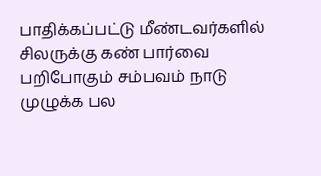பாதிக்கப்பட்டு மீண்டவர்களில் சிலருக்கு கண் பார்வை பறிபோகும் சம்பவம் நாடு முழுக்க பல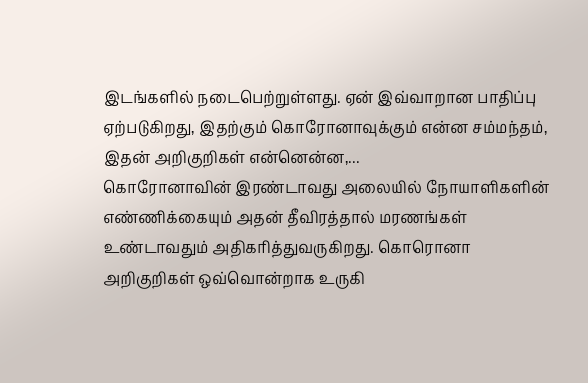இடங்களில் நடைபெற்றுள்ளது. ஏன் இவ்வாறான பாதிப்பு ஏற்படுகிறது, இதற்கும் கொரோனாவுக்கும் என்ன சம்மந்தம், இதன் அறிகுறிகள் என்னென்ன,...
கொரோனாவின் இரண்டாவது அலையில் நோயாளிகளின் எண்ணிக்கையும் அதன் தீவிரத்தால் மரணங்கள் உண்டாவதும் அதிகரித்துவருகிறது. கொரொனா அறிகுறிகள் ஒவ்வொன்றாக உருகி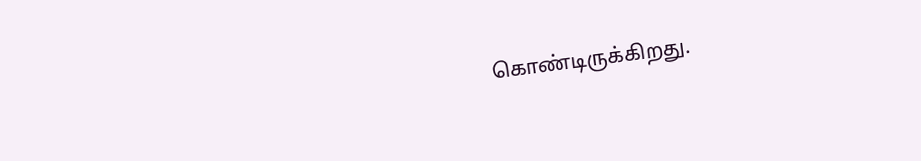கொண்டிருக்கிறது.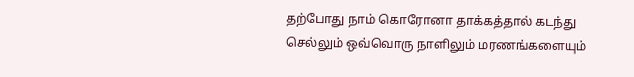தற்போது நாம் கொரோனா தாக்கத்தால் கடந்து செல்லும் ஒவ்வொரு நாளிலும் மரணங்களையும்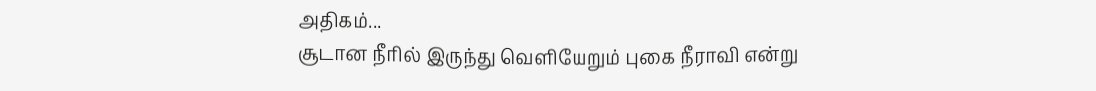அதிகம்...
சூடான நீரில் இருந்து வெளியேறும் புகை நீராவி என்று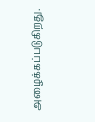அழைக்கப்படுகிறது.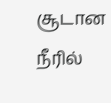சூடான நீரில்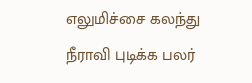எலுமிச்சை கலந்து நீராவி புடிக்க பலர்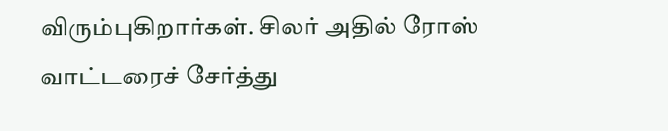விரும்புகிறார்கள். சிலர் அதில் ரோஸ் வாட்டரைச் சேர்த்து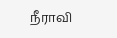நீராவி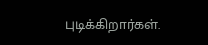புடிக்கிறார்கள்.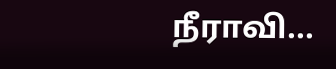நீராவி...